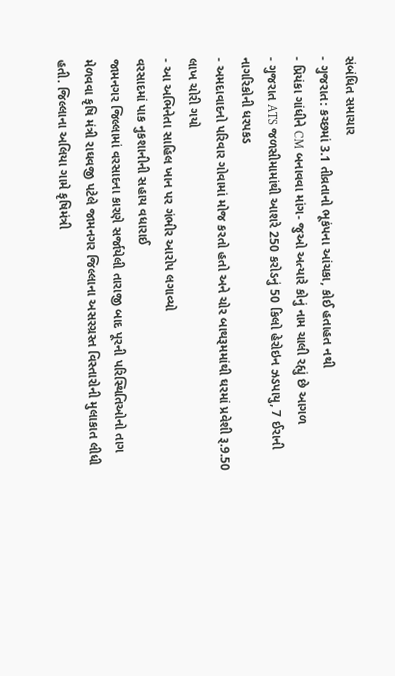સંબંધિત સમાચાર
- ગુજરાત: કચ્છમાં 3.1 તીવ્રતાનો ભૂકંપના આંચકા, કોઈ હતાહત નથી
- પ્રિયંકા ગાંધીને CM બનાવવા માંગ- જુઓ અત્યારે કોનું નામ ચાલી રહ્યું છે આગળ
- ગુજરાત ATS જળસીમામાંથી આશરે 250 કરોડનું 50 કિલો હેરોઇન ઝડપાયુ, 7 ઈરાની નાગરિકોની ધરપકડ
- અમદાવાદનો પરિવાર ગોવામાં મોજ કરતો હતો અને ચોર બાથરૂમમાંથી ઘરમાં પ્રવેશી રૂ.9.50 લાખ ચોરી ગયો
- આ અભિનેતા સાહિલ ખાન પર ગંભીર આરોપ લગાવ્યો
વરસાદમાં પાક નુકશાનીની સહાય વધારાઈ
જામનગર જિલ્લામાં વરસાદના કારણે સર્જાયેલી તારાજી બાદ પૂરની પરિસ્થિતિઓનો તાગ મેળવવા કૃષિ મંત્રી રાઘવજી પટેલે જામનગર જિલ્લાના અસરગ્રસ્ત વિસ્તારોની મુલાકાત લીધી હતી. જિલ્લાના અલિયા ગામે કૃષિમંત્રી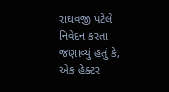રાઘવજી પટેલે નિવેદન કરતા જણાવ્યું હતું કે, એક હેક્ટર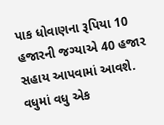પાક ધોવાણના રૂપિયા 10 હજારની જગ્યાએ 40 હજાર સહાય આપવામાં આવશે. વધુમાં વધુ એક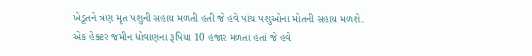ખેડૂતને ત્રણ મૃત પશુની સહાય મળતી હતી જે હવે પાંચ પશુઓના મોતની સહાય મળશે. એક હેક્ટર જમીન ધોવાણના રૂપિયા 10 હજાર મળતા હતાં જે હવે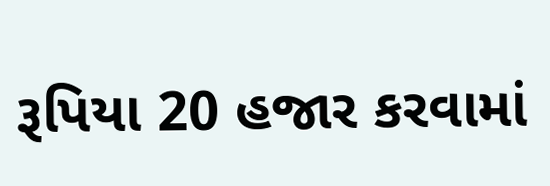રૂપિયા 20 હજાર કરવામાં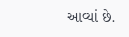આવ્યાં છે.